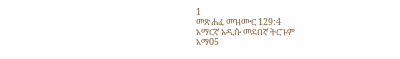1
መጽሐፈ መዝሙር 129:4
አማርኛ አዲሱ መደበኛ ትርጉም
አማ05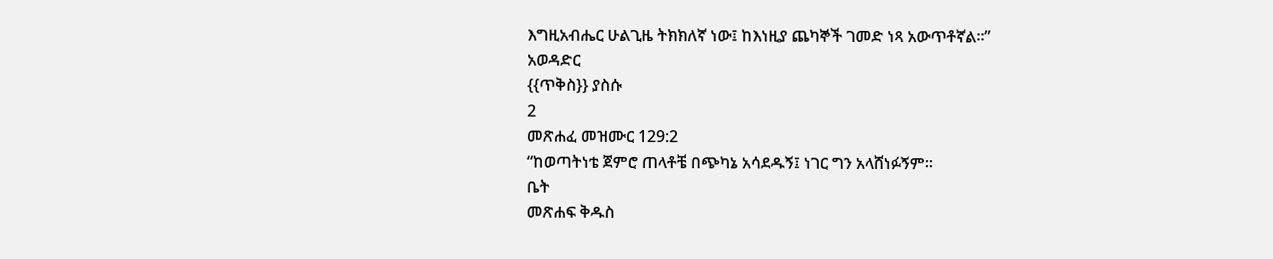እግዚአብሔር ሁልጊዜ ትክክለኛ ነው፤ ከእነዚያ ጨካኞች ገመድ ነጻ አውጥቶኛል።”
አወዳድር
{{ጥቅስ}} ያስሱ
2
መጽሐፈ መዝሙር 129:2
“ከወጣትነቴ ጀምሮ ጠላቶቼ በጭካኔ አሳደዱኝ፤ ነገር ግን አላሸነፉኝም።
ቤት
መጽሐፍ ቅዱስ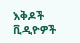እቅዶች
ቪዲዮዎች